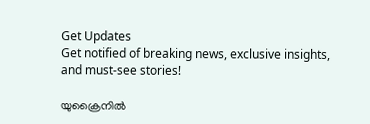Get Updates
Get notified of breaking news, exclusive insights, and must-see stories!

യുക്രൈനില്‍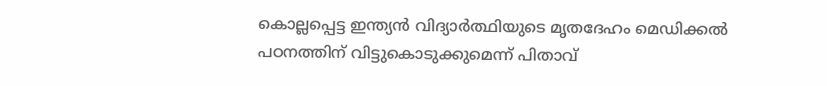കൊല്ലപ്പെട്ട ഇന്ത്യന്‍ വിദ്യാര്‍ത്ഥിയുടെ മൃതദേഹം മെഡിക്കല്‍ പഠനത്തിന് വിട്ടുകൊടുക്കുമെന്ന് പിതാവ്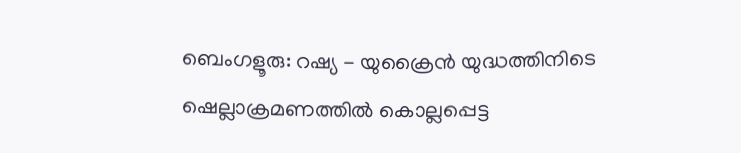ബെംഗളൂരു: റഷ്യ - യുക്രൈന്‍ യുദ്ധത്തിനിടെ ഷെല്ലാക്രമണത്തില്‍ കൊല്ലപ്പെട്ട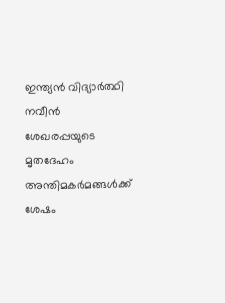ഇന്ത്യന്‍ വിദ്യാര്‍ത്ഥി നവീന്‍ ശേഖരപ്പയുടെ മൃതദേഹം അന്തിമകര്‍മങ്ങള്‍ക്ക് ശേഷം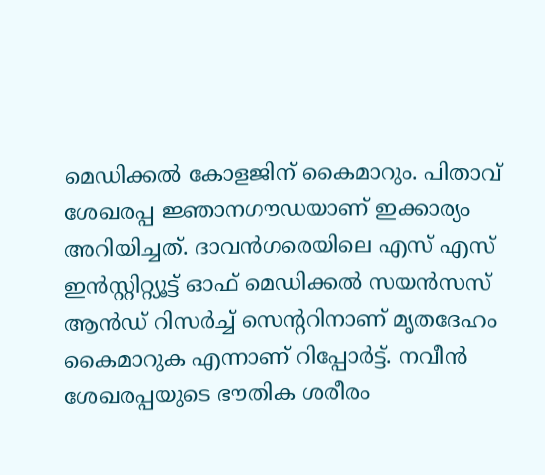മെഡിക്കല്‍ കോളജിന് കൈമാറും. പിതാവ് ശേഖരപ്പ ജ്ഞാനഗൗഡയാണ് ഇക്കാര്യം അറിയിച്ചത്. ദാവന്‍ഗരെയിലെ എസ് എസ് ഇന്‍സ്റ്റിറ്റ്യൂട്ട് ഓഫ് മെഡിക്കല്‍ സയന്‍സസ് ആന്‍ഡ് റിസര്‍ച്ച് സെന്ററിനാണ് മൃതദേഹം കൈമാറുക എന്നാണ് റിപ്പോര്‍ട്ട്. നവീന്‍ ശേഖരപ്പയുടെ ഭൗതിക ശരീരം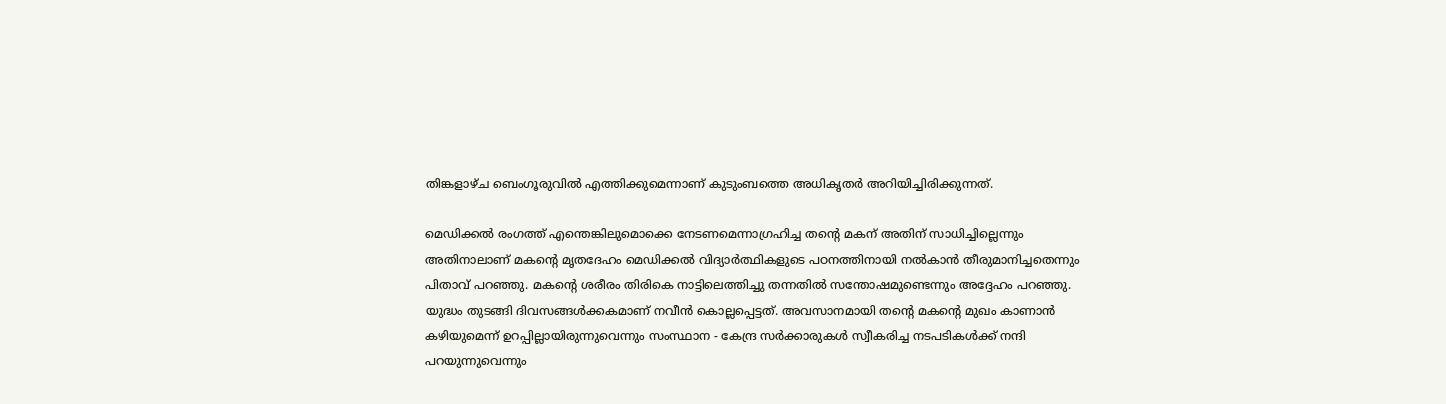തിങ്കളാഴ്ച ബെംഗൂരുവില്‍ എത്തിക്കുമെന്നാണ് കുടുംബത്തെ അധികൃതര്‍ അറിയിച്ചിരിക്കുന്നത്.

മെഡിക്കല്‍ രംഗത്ത് എന്തെങ്കിലുമൊക്കെ നേടണമെന്നാഗ്രഹിച്ച തന്റെ മകന് അതിന് സാധിച്ചില്ലെന്നും അതിനാലാണ് മകന്റെ മൃതദേഹം മെഡിക്കല്‍ വിദ്യാര്‍ത്ഥികളുടെ പഠനത്തിനായി നല്‍കാന്‍ തീരുമാനിച്ചതെന്നും പിതാവ് പറഞ്ഞു. മകന്റെ ശരീരം തിരികെ നാട്ടിലെത്തിച്ചു തന്നതില്‍ സന്തോഷമുണ്ടെന്നും അദ്ദേഹം പറഞ്ഞു. യുദ്ധം തുടങ്ങി ദിവസങ്ങള്‍ക്കകമാണ് നവീന്‍ കൊല്ലപ്പെട്ടത്. അവസാനമായി തന്റെ മകന്റെ മുഖം കാണാന്‍ കഴിയുമെന്ന് ഉറപ്പില്ലായിരുന്നുവെന്നും സംസ്ഥാന - കേന്ദ്ര സര്‍ക്കാരുകള്‍ സ്വീകരിച്ച നടപടികള്‍ക്ക് നന്ദി പറയുന്നുവെന്നും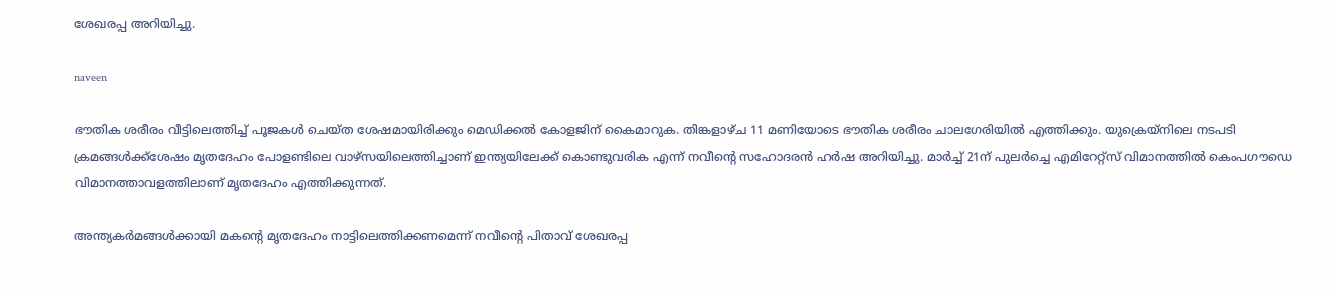ശേഖരപ്പ അറിയിച്ചു.

naveen

ഭൗതിക ശരീരം വീട്ടിലെത്തിച്ച് പൂജകള്‍ ചെയ്ത ശേഷമായിരിക്കും മെഡിക്കല്‍ കോളജിന് കൈമാറുക. തിങ്കളാഴ്ച 11 മണിയോടെ ഭൗതിക ശരീരം ചാലഗേരിയില്‍ എത്തിക്കും. യുക്രെയ്നിലെ നടപടി ക്രമങ്ങള്‍ക്ക്‌ശേഷം മൃതദേഹം പോളണ്ടിലെ വാഴ്സയിലെത്തിച്ചാണ് ഇന്ത്യയിലേക്ക് കൊണ്ടുവരിക എന്ന് നവീന്റെ സഹോദരന്‍ ഹര്‍ഷ അറിയിച്ചു. മാര്‍ച്ച് 21ന് പുലര്‍ച്ചെ എമിറേറ്റ്സ് വിമാനത്തില്‍ കെംപഗൗഡെ വിമാനത്താവളത്തിലാണ് മൃതദേഹം എത്തിക്കുന്നത്.

അന്ത്യകര്‍മങ്ങള്‍ക്കായി മകന്റെ മൃതദേഹം നാട്ടിലെത്തിക്കണമെന്ന് നവീന്റെ പിതാവ് ശേഖരപ്പ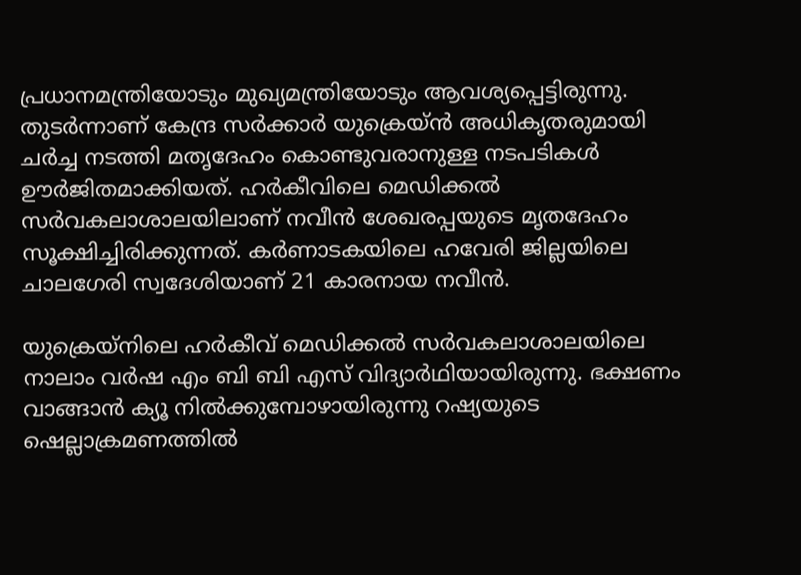പ്രധാനമന്ത്രിയോടും മുഖ്യമന്ത്രിയോടും ആവശ്യപ്പെട്ടിരുന്നു. തുടര്‍ന്നാണ് കേന്ദ്ര സര്‍ക്കാര്‍ യുക്രെയ്ന്‍ അധികൃതരുമായി ചര്‍ച്ച നടത്തി മതൃദേഹം കൊണ്ടുവരാനുള്ള നടപടികള്‍ ഊര്‍ജിതമാക്കിയത്. ഹര്‍കീവിലെ മെഡിക്കല്‍ സര്‍വകലാശാലയിലാണ് നവീന്‍ ശേഖരപ്പയുടെ മൃതദേഹം സൂക്ഷിച്ചിരിക്കുന്നത്. കര്‍ണാടകയിലെ ഹവേരി ജില്ലയിലെ ചാലഗേരി സ്വദേശിയാണ് 21 കാരനായ നവീന്‍.

യുക്രെയ്നിലെ ഹര്‍കീവ് മെഡിക്കല്‍ സര്‍വകലാശാലയിലെ നാലാം വര്‍ഷ എം ബി ബി എസ് വിദ്യാര്‍ഥിയായിരുന്നു. ഭക്ഷണം വാങ്ങാന്‍ ക്യൂ നില്‍ക്കുമ്പോഴായിരുന്നു റഷ്യയുടെ ഷെല്ലാക്രമണത്തില്‍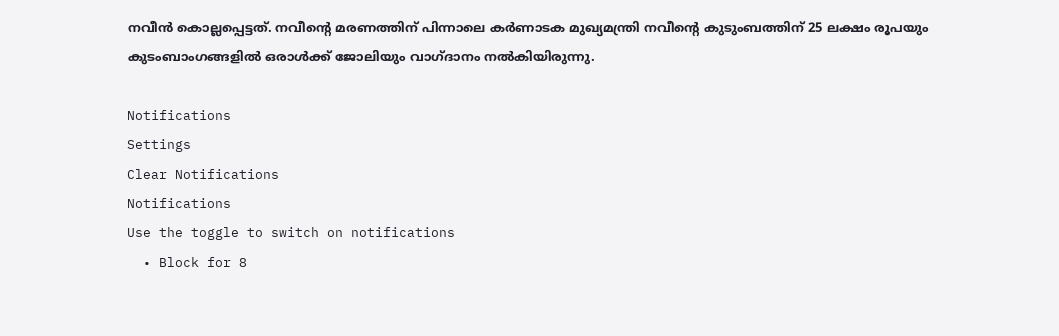നവീന്‍ കൊല്ലപ്പെട്ടത്. നവീന്റെ മരണത്തിന് പിന്നാലെ കര്‍ണാടക മുഖ്യമന്ത്രി നവീന്റെ കുടുംബത്തിന് 25 ലക്ഷം രൂപയും കുടംബാംഗങ്ങളില്‍ ഒരാള്‍ക്ക് ജോലിയും വാഗ്ദാനം നല്‍കിയിരുന്നു.

Notifications
Settings
Clear Notifications
Notifications
Use the toggle to switch on notifications
  • Block for 8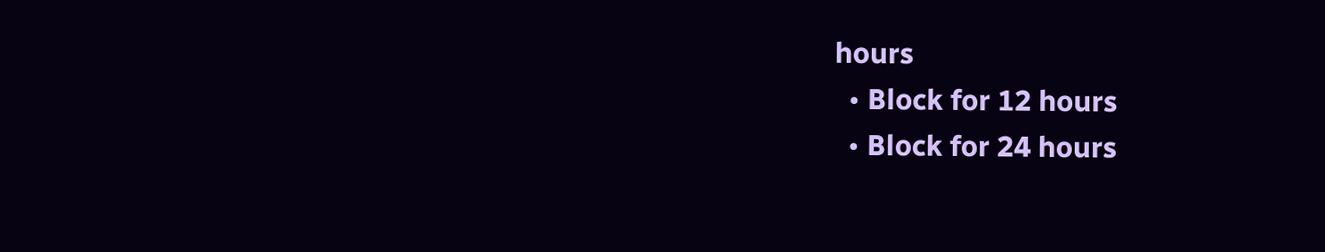hours
  • Block for 12 hours
  • Block for 24 hours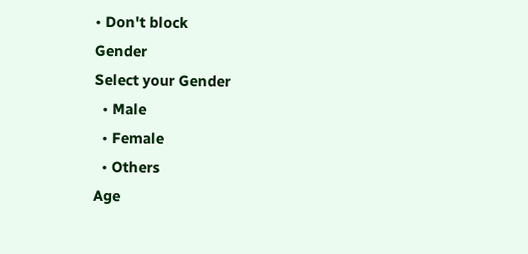• Don't block
Gender
Select your Gender
  • Male
  • Female
  • Others
Age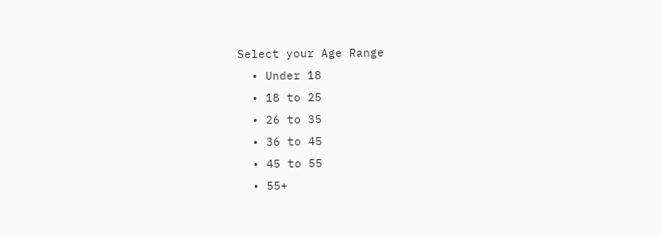Select your Age Range
  • Under 18
  • 18 to 25
  • 26 to 35
  • 36 to 45
  • 45 to 55
  • 55+